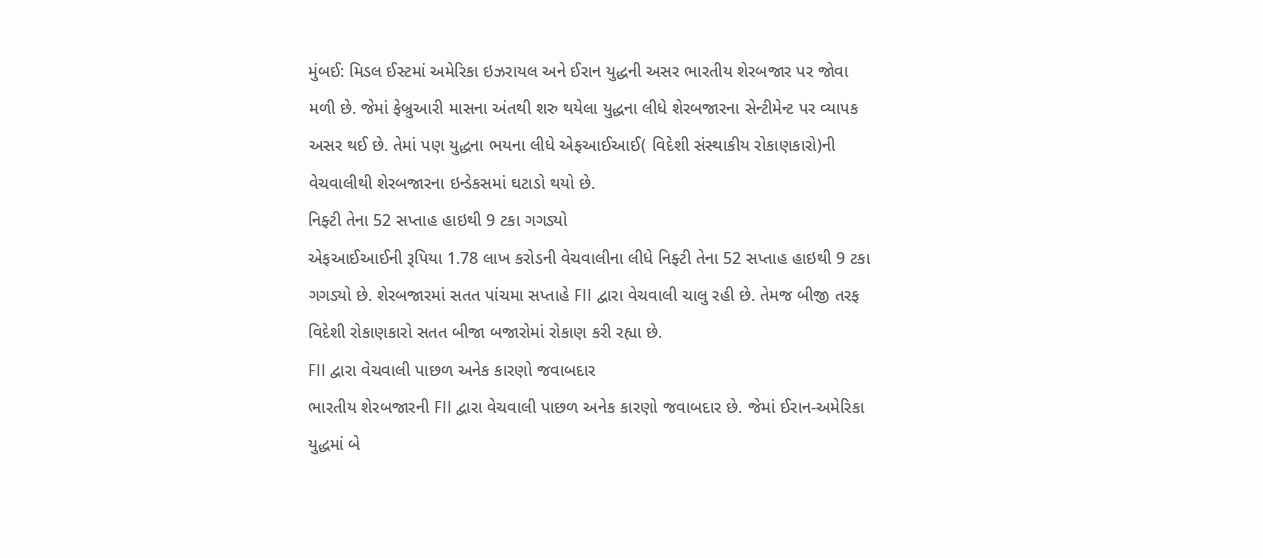મુંબઈ: મિડલ ઈસ્ટમાં અમેરિકા ઇઝરાયલ અને ઈરાન યુદ્ધની અસર ભારતીય શેરબજાર પર જોવા મળી છે. જેમાં ફેબ્રુઆરી માસના અંતથી શરુ થયેલા યુદ્ધના લીધે શેરબજારના સેન્ટીમેન્ટ પર વ્યાપક અસર થઈ છે. તેમાં પણ યુદ્ધના ભયના લીધે એફઆઈઆઈ( વિદેશી સંસ્થાકીય રોકાણકારો)ની વેચવાલીથી શેરબજારના ઇન્ડેકસમાં ઘટાડો થયો છે.
નિફ્ટી તેના 52 સપ્તાહ હાઇથી 9 ટકા ગગડ્યો
એફઆઈઆઈની રૂપિયા 1.78 લાખ કરોડની વેચવાલીના લીધે નિફ્ટી તેના 52 સપ્તાહ હાઇથી 9 ટકા ગગડ્યો છે. શેરબજારમાં સતત પાંચમા સપ્તાહે FII દ્વારા વેચવાલી ચાલુ રહી છે. તેમજ બીજી તરફ વિદેશી રોકાણકારો સતત બીજા બજારોમાં રોકાણ કરી રહ્યા છે.
FII દ્વારા વેચવાલી પાછળ અનેક કારણો જવાબદાર
ભારતીય શેરબજારની FII દ્વારા વેચવાલી પાછળ અનેક કારણો જવાબદાર છે. જેમાં ઈરાન-અમેરિકા યુદ્ધમાં બે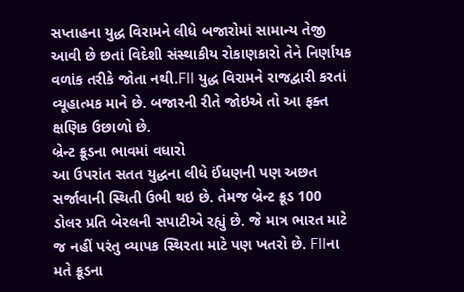સપ્તાહના યુદ્ધ વિરામને લીધે બજારોમાં સામાન્ય તેજી આવી છે છતાં વિદેશી સંસ્થાકીય રોકાણકારો તેને નિર્ણાયક વળાંક તરીકે જોતા નથી.FII યુદ્ધ વિરામને રાજદ્વારી કરતાં વ્યૂહાત્મક માને છે. બજારની રીતે જોઇએ તો આ ફક્ત ક્ષણિક ઉછાળો છે.
બ્રેન્ટ ક્રૂડના ભાવમાં વધારો
આ ઉપરાંત સતત યુદ્ધના લીધે ઈંધણની પણ અછત સર્જાવાની સ્થિતી ઉભી થઇ છે. તેમજ બ્રેન્ટ ક્રૂડ 100 ડોલર પ્રતિ બેરલની સપાટીએ રહ્યું છે. જે માત્ર ભારત માટે જ નહીં પરંતુ વ્યાપક સ્થિરતા માટે પણ ખતરો છે. FIIના મતે ક્રૂડના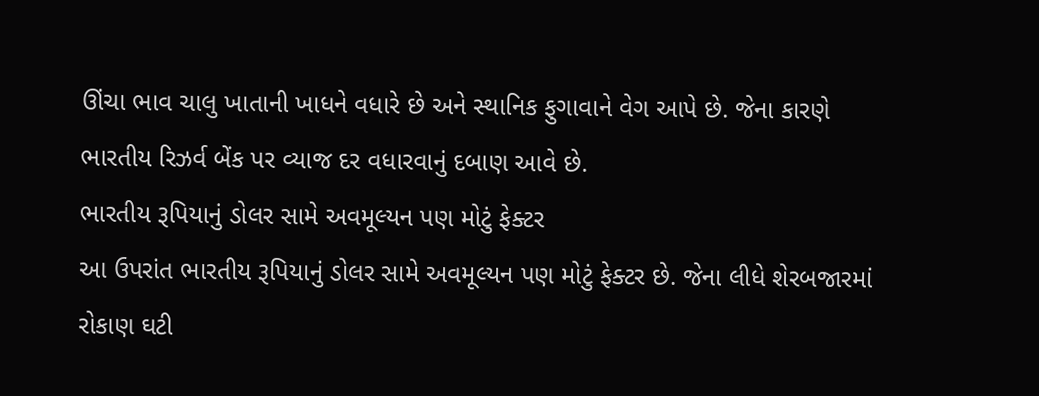ઊંચા ભાવ ચાલુ ખાતાની ખાધને વધારે છે અને સ્થાનિક ફુગાવાને વેગ આપે છે. જેના કારણે ભારતીય રિઝર્વ બેંક પર વ્યાજ દર વધારવાનું દબાણ આવે છે.
ભારતીય રૂપિયાનું ડોલર સામે અવમૂલ્યન પણ મોટું ફેક્ટર
આ ઉપરાંત ભારતીય રૂપિયાનું ડોલર સામે અવમૂલ્યન પણ મોટું ફેક્ટર છે. જેના લીધે શેરબજારમાં રોકાણ ઘટી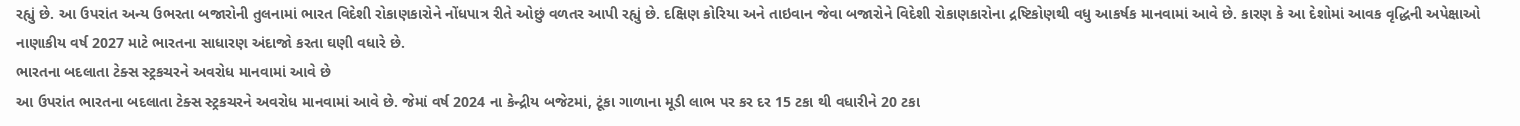રહ્યું છે. આ ઉપરાંત અન્ય ઉભરતા બજારોની તુલનામાં ભારત વિદેશી રોકાણકારોને નોંધપાત્ર રીતે ઓછું વળતર આપી રહ્યું છે. દક્ષિણ કોરિયા અને તાઇવાન જેવા બજારોને વિદેશી રોકાણકારોના દ્રષ્ટિકોણથી વધુ આકર્ષક માનવામાં આવે છે. કારણ કે આ દેશોમાં આવક વૃદ્ધિની અપેક્ષાઓ નાણાકીય વર્ષ 2027 માટે ભારતના સાધારણ અંદાજો કરતા ઘણી વધારે છે.
ભારતના બદલાતા ટેક્સ સ્ટ્રકચરને અવરોધ માનવામાં આવે છે
આ ઉપરાંત ભારતના બદલાતા ટેક્સ સ્ટ્રકચરને અવરોધ માનવામાં આવે છે. જેમાં વર્ષ 2024 ના કેન્દ્રીય બજેટમાં, ટૂંકા ગાળાના મૂડી લાભ પર કર દર 15 ટકા થી વધારીને 20 ટકા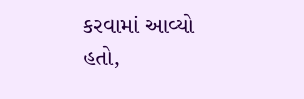કરવામાં આવ્યો હતો,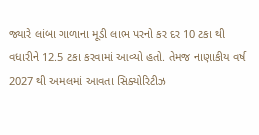જ્યારે લાંબા ગાળાના મૂડી લાભ પરનો કર દર 10 ટકા થી વધારીને 12.5 ટકા કરવામાં આવ્યો હતો. તેમજ નાણાકીય વર્ષ 2027 થી અમલમાં આવતા સિક્યોરિટીઝ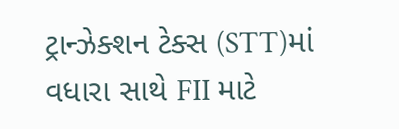ટ્રાન્ઝેક્શન ટેક્સ (STT)માં વધારા સાથે FII માટે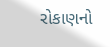રોકાણનો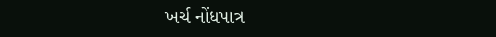ખર્ચ નોંધપાત્ર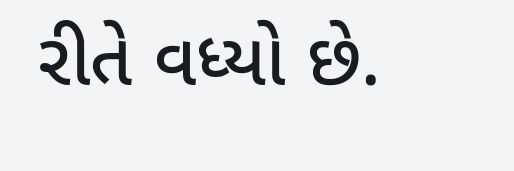રીતે વધ્યો છે.